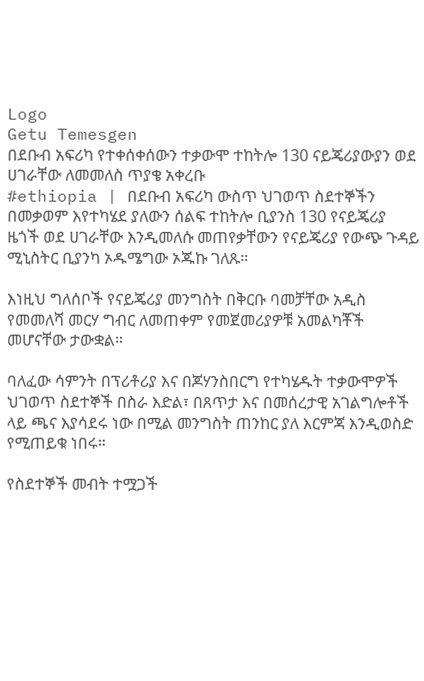Logo
Getu Temesgen
በደቡብ አፍሪካ የተቀሰቀሰውን ተቃውሞ ተከትሎ 130 ናይጄሪያውያን ወደ ሀገራቸው ለመመለስ ጥያቄ አቀረቡ
#ethiopia | በደቡብ አፍሪካ ውስጥ ህገወጥ ስደተኞችን በመቃወም እየተካሄደ ያለውን ሰልፍ ተከትሎ ቢያንስ 130 የናይጄሪያ ዜጎች ወደ ሀገራቸው እንዲመለሱ መጠየቃቸውን የናይጄሪያ የውጭ ጉዳይ ሚኒስትር ቢያንካ ኦዱሜግው ኦጁኩ ገለጹ።

እነዚህ ግለሰቦች የናይጄሪያ መንግስት በቅርቡ ባመቻቸው አዲስ የመመለሻ መርሃ ግብር ለመጠቀም የመጀመሪያዎቹ አመልካቾች መሆናቸው ታውቋል።

ባለፈው ሳምንት በፕሪቶሪያ እና በጆሃንስበርግ የተካሄዱት ተቃውሞዎች ህገወጥ ስደተኞች በስራ እድል፣ በጸጥታ እና በመሰረታዊ አገልግሎቶች ላይ ጫና እያሳደሩ ነው በሚል መንግስት ጠንከር ያለ እርምጃ እንዲወስድ የሚጠይቁ ነበሩ።

የስደተኞች መብት ተሟጋች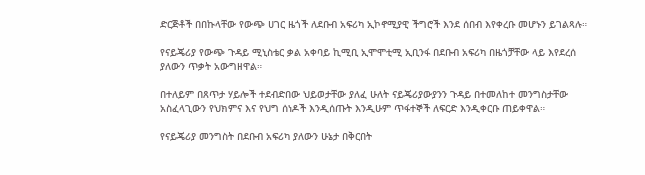ድርጅቶች በበኩላቸው የውጭ ሀገር ዜጎች ለደቡብ አፍሪካ ኢኮኖሚያዊ ችግሮች እንደ ሰበብ እየቀረቡ መሆኑን ይገልጻሉ።

የናይጄሪያ የውጭ ጉዳይ ሚኒስቴር ቃል አቀባይ ኪሚቢ ኢሞሞቲሚ ኢቢንፋ በደቡብ አፍሪካ በዜጎቻቸው ላይ እየደረሰ ያለውን ጥቃት አውግዘዋል።

በተለይም በጸጥታ ሃይሎች ተደብድበው ህይወታቸው ያለፈ ሁለት ናይጄሪያውያንን ጉዳይ በተመለከተ መንግስታቸው አስፈላጊውን የህክምና እና የህግ ሰነዶች እንዲሰጡት እንዲሁም ጥፋተኞች ለፍርድ እንዲቀርቡ ጠይቀዋል።

የናይጄሪያ መንግስት በደቡብ አፍሪካ ያለውን ሁኔታ በቅርበት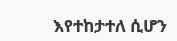እየተከታተለ ሲሆን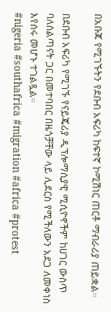በአቡጃ የሚገኙትን የደቡብ አፍሪካ ከፍተኛ ኮሚሽነር ጠርቶ ማብራሪያ ጠይቋል።

በደቡብ አፍሪካ የሚገኙ የናይጄሪያ ዲፕሎማሲያዊ ሚሲዮኖችም ከሀገር ውስጥ ባለስልጣናት ጋር በመተባበር በዜጎቻቸው ላይ ሊደርስ የሚችለውን አደጋ ለመቀነስ እየሰሩ መሆኑ ተገልጿል።
#nigeria #southafrica #migration #africa #protest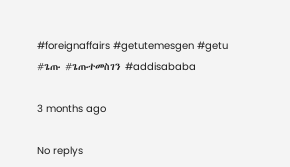#foreignaffairs #getutemesgen #getu #ጌጡ #ጌጡተመስገን #addisababa

3 months ago

No replys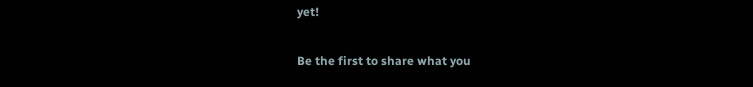yet!

Be the first to share what you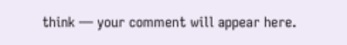think — your comment will appear here.